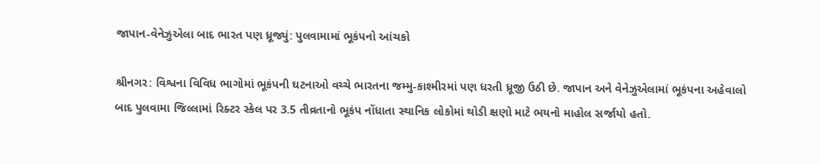જાપાન-વેનેઝુએલા બાદ ભારત પણ ધ્રૂજ્યું: પુલવામામાં ભૂકંપનો આંચકો

શ્રીનગર: વિશ્વના વિવિધ ભાગોમાં ભૂકંપની ઘટનાઓ વચ્ચે ભારતના જમ્મુ-કાશ્મીરમાં પણ ધરતી ધ્રૂજી ઉઠી છે. જાપાન અને વેનેઝુએલામાં ભૂકંપના અહેવાલો બાદ પુલવામા જિલ્લામાં રિક્ટર સ્કેલ પર 3.5 તીવ્રતાનો ભૂકંપ નોંધાતા સ્થાનિક લોકોમાં થોડી ક્ષણો માટે ભયનો માહોલ સર્જાયો હતો.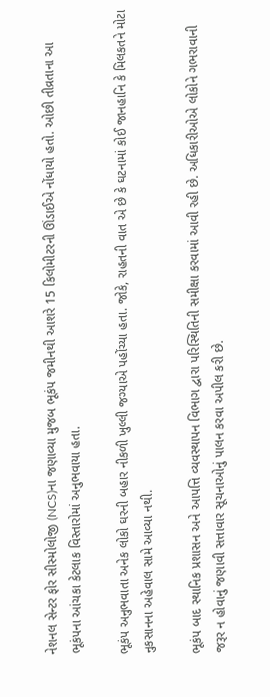નેશનલ સેન્ટર ફોર સીસ્મોલોજી (NCS)ના જણાવ્યા મુજબ ભૂકંપ જમીનથી આશરે 15 કિલોમીટરની ઊંડાઈએ નોંધાયો હતો. ઓછી તીવ્રતાના આ ભૂકંપના આંચકા કેટલાક વિસ્તારોમાં અનુભવાયા હતા.

ભૂકંપ અનુભવાતા અનેક લોકો ઘરની બહાર નીકળી ખુલ્લી જગ્યાએ પહોંચ્યા હતા. જોકે, રાહતની વાત એ છે કે ઘટનામાં કોઈ જાનહાનિ કે મિલકતને મોટા નુકસાનના અહેવાલ સામે આવ્યા નથી.

ભૂકંપ બાદ સ્થાનિક પ્રશાસન અને આપત્તિ વ્યવસ્થાપન વિભાગ દ્વારા પરિસ્થિતિની સમીક્ષા કરવામાં આવી રહી છે. અધિકારીઓએ લોકોને ગભરાવાની જરૂર ન હોવાનું જણાવી સત્તાવાર સૂચનાઓનું પાલન કરવા અપીલ કરી છે.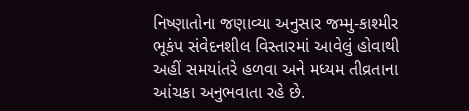નિષ્ણાતોના જણાવ્યા અનુસાર જમ્મુ-કાશ્મીર ભૂકંપ સંવેદનશીલ વિસ્તારમાં આવેલું હોવાથી અહીં સમયાંતરે હળવા અને મધ્યમ તીવ્રતાના આંચકા અનુભવાતા રહે છે.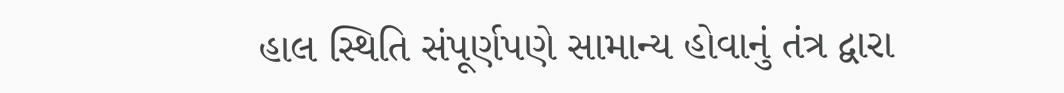હાલ સ્થિતિ સંપૂર્ણપણે સામાન્ય હોવાનું તંત્ર દ્વારા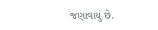જણાવાયું છે.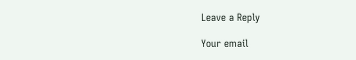Leave a Reply

Your email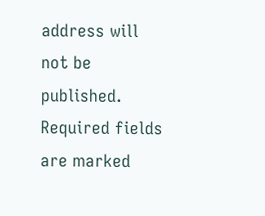address will not be published. Required fields are marked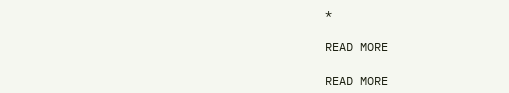*

READ MORE

READ MORE